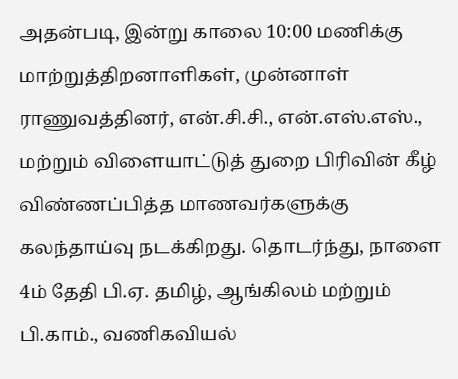அதன்படி, இன்று காலை 10:00 மணிக்கு மாற்றுத்திறனாளிகள், முன்னாள் ராணுவத்தினர், என்.சி.சி., என்.எஸ்.எஸ்., மற்றும் விளையாட்டுத் துறை பிரிவின் கீழ் விண்ணப்பித்த மாணவர்களுக்கு கலந்தாய்வு நடக்கிறது. தொடர்ந்து, நாளை 4ம் தேதி பி.ஏ. தமிழ், ஆங்கிலம் மற்றும் பி.காம்., வணிகவியல்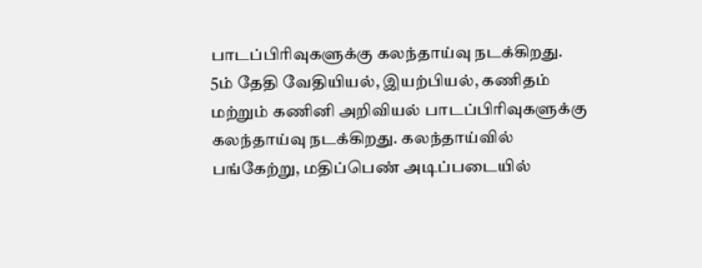பாடப்பிரிவுகளுக்கு கலந்தாய்வு நடக்கிறது.
5ம் தேதி வேதியியல், இயற்பியல், கணிதம் மற்றும் கணினி அறிவியல் பாடப்பிரிவுகளுக்கு கலந்தாய்வு நடக்கிறது. கலந்தாய்வில் பங்கேற்று, மதிப்பெண் அடிப்படையில்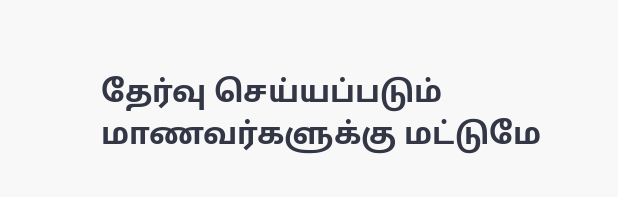தேர்வு செய்யப்படும் மாணவர்களுக்கு மட்டுமே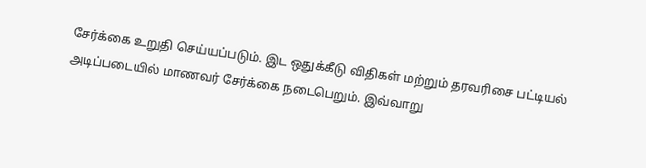சேர்க்கை உறுதி செய்யப்படும். இட ஒதுக்கீடு விதிகள் மற்றும் தரவரிசை பட்டியல் அடிப்படையில் மாணவர் சேர்க்கை நடைபெறும். இவ்வாறு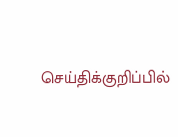செய்திக்குறிப்பில்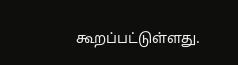கூறப்பட்டுள்ளது.